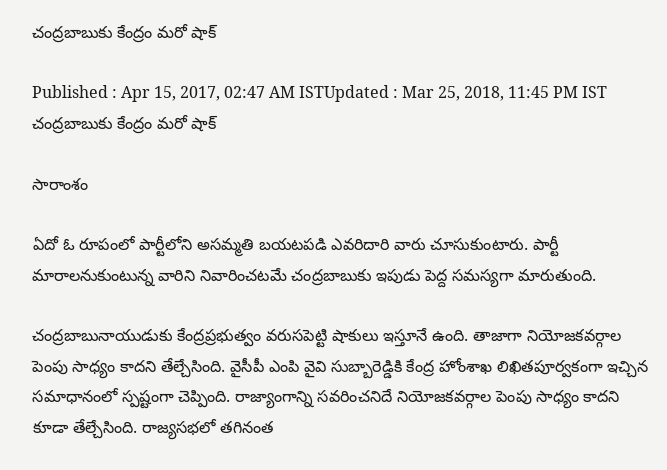చంద్రబాబుకు కేంద్రం మరో షాక్

Published : Apr 15, 2017, 02:47 AM ISTUpdated : Mar 25, 2018, 11:45 PM IST
చంద్రబాబుకు కేంద్రం మరో షాక్

సారాంశం

ఏదో ఓ రూపంలో పార్టీలోని అసమ్మతి బయటపడి ఎవరిదారి వారు చూసుకుంటారు. పార్టీ మారాలనుకుంటున్న వారిని నివారించటమే చంద్రబాబుకు ఇపుడు పెద్ద సమస్యగా మారుతుంది.

చంద్రబాబునాయుడుకు కేంద్రప్రభుత్వం వరుసపెట్టి షాకులు ఇస్తూనే ఉంది. తాజాగా నియోజకవర్గాల పెంపు సాధ్యం కాదని తేల్చేసింది. వైసీపీ ఎంపి వైవి సుబ్బారెడ్డికి కేంద్ర హోంశాఖ లిఖితపూర్వకంగా ఇచ్చిన సమాధానంలో స్పష్టంగా చెప్పింది. రాజ్యాంగాన్ని సవరించనిదే నియోజకవర్గాల పెంపు సాధ్యం కాదని కూడా తేల్చేసింది. రాజ్యసభలో తగినంత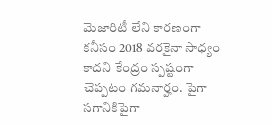మెజారిటీ లేని కారణంగా కనీసం 2018 వరకైనా సాధ్యం కాదని కేంద్రం స్పష్టంగా చెప్పటం గమనార్హం. పైగా సగానికిపైగా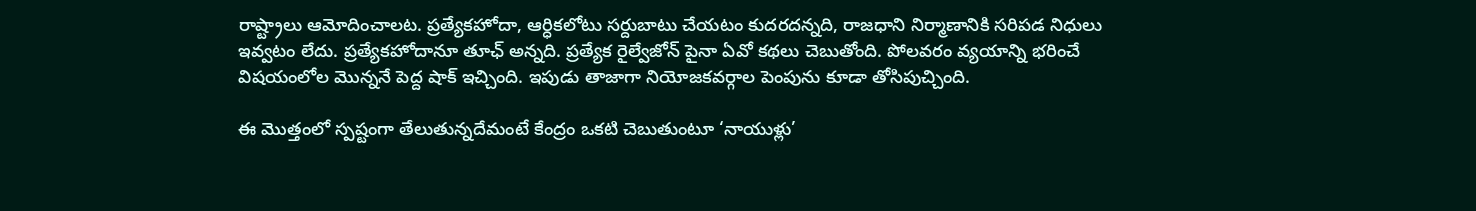రాష్ట్రాలు ఆమోదించాలట. ప్రత్యేకహోదా, ఆర్ధికలోటు సర్దుబాటు చేయటం కుదరదన్నది, రాజధాని నిర్మాణానికి సరిపడ నిధులు ఇవ్వటం లేదు. ప్రత్యేకహోదానూ తూఛ్ అన్నది. ప్రత్యేక రైల్వేజోన్ పైనా ఏవో కథలు చెబుతోంది. పోలవరం వ్యయాన్ని భరించే విషయంలోల మొన్ననే పెద్ద షాక్ ఇచ్చింది. ఇపుడు తాజాగా నియోజకవర్గాల పెంపును కూడా తోసిపుచ్చింది.

ఈ మొత్తంలో స్పష్టంగా తేలుతున్నదేమంటే కేంద్రం ఒకటి చెబుతుంటూ ‘నాయుళ్లు’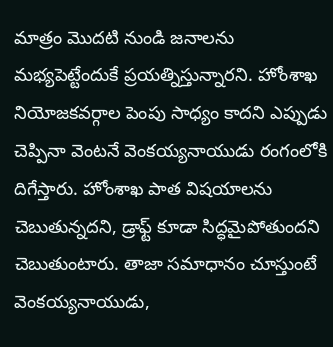మాత్రం మొదటి నుండి జనాలను మభ్యపెట్టేందుకే ప్రయత్నిస్తున్నారని. హోంశాఖ నియోజకవర్గాల పెంపు సాధ్యం కాదని ఎప్పుడు చెప్పినా వెంటనే వెంకయ్యనాయుడు రంగంలోకి దిగేస్తారు. హోంశాఖ పాత విషయాలను చెబుతున్నదని, డ్రాఫ్ట్ కూడా సిద్ధమైపోతుందని చెబుతుంటారు. తాజా సమాధానం చూస్తుంటే వెంకయ్యనాయుడు,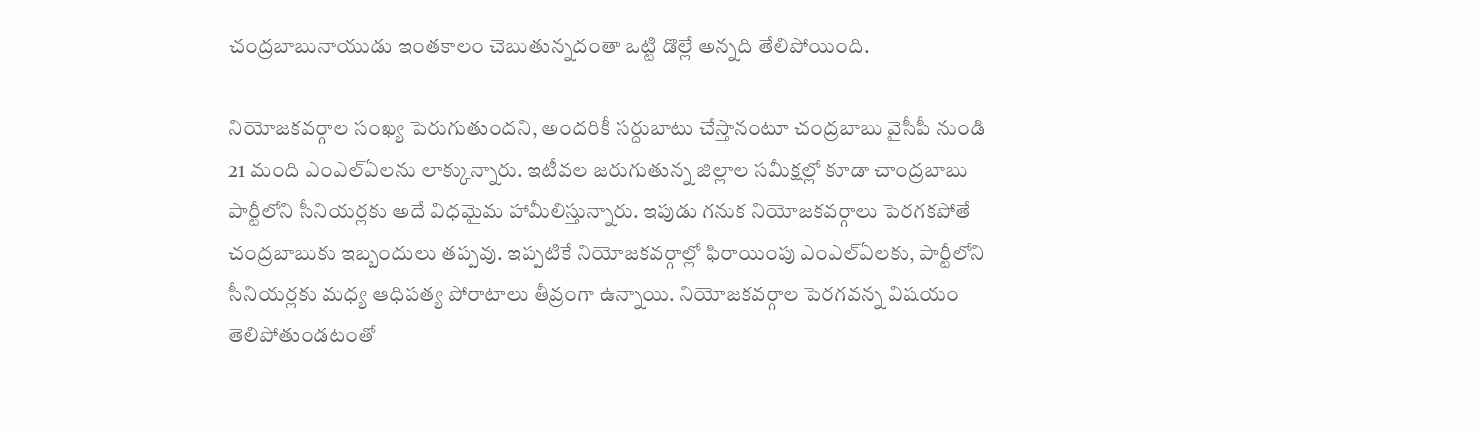చంద్రబాబునాయుడు ఇంతకాలం చెబుతున్నదంతా ఒట్టి డొల్లే అన్నది తేలిపోయింది.

నియోజకవర్గాల సంఖ్య పెరుగుతుందని, అందరికీ సర్దుబాటు చేస్తానంటూ చంద్రబాబు వైసీపీ నుండి 21 మంది ఎంఎల్ఏలను లాక్కున్నారు. ఇటీవల జరుగుతున్న జిల్లాల సమీక్షల్లో కూడా చాంద్రబాబు పార్టీలోని సీనియర్లకు అదే విధమైమ హామీలిస్తున్నారు. ఇపుడు గనుక నియోజకవర్గాలు పెరగకపోతే చంద్రబాబుకు ఇబ్బందులు తప్పవు. ఇప్పటికే నియోజకవర్గాల్లో ఫిరాయింపు ఎంఎల్ఏలకు, పార్టీలోని సీనియర్లకు మధ్య ఆధిపత్య పోరాటాలు తీవ్రంగా ఉన్నాయి. నియోజకవర్గాల పెరగవన్న విషయం తెలిపోతుండటంతో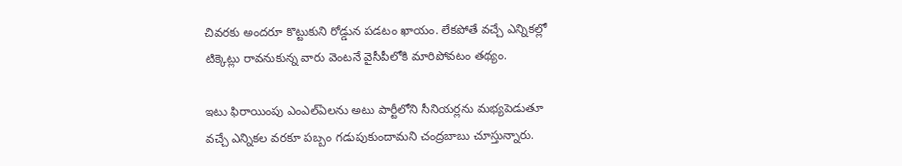చివరకు అందరూ కొట్టుకుని రోడ్డున పడటం ఖాయం. లేకపోతే వచ్చే ఎన్నికల్లో టిక్కెట్లు రావనుకున్న వారు వెంటనే వైసీపీలోకి మారిపోవటం తథ్యం.

ఇటు ఫిరాయింపు ఎంఎల్ఏలను అటు పార్టీలోని సీనియర్లను మభ్యపెడుతూ వచ్చే ఎన్నికల వరకూ పబ్బం గడుపుకుందామని చంద్రబాబు చూస్తున్నారు.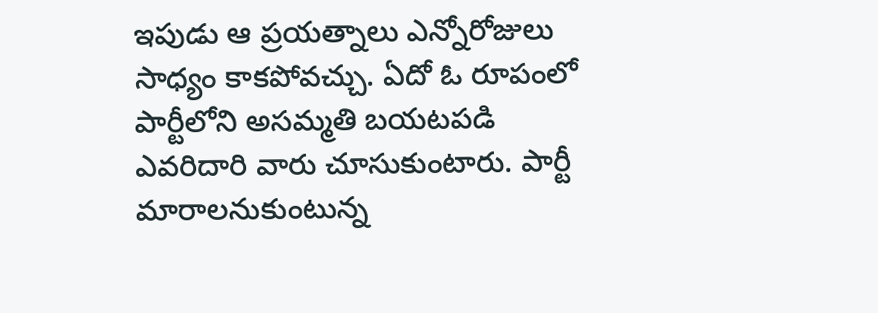ఇపుడు ఆ ప్రయత్నాలు ఎన్నోరోజులు సాధ్యం కాకపోవచ్చు. ఏదో ఓ రూపంలో పార్టీలోని అసమ్మతి బయటపడి ఎవరిదారి వారు చూసుకుంటారు. పార్టీ మారాలనుకుంటున్న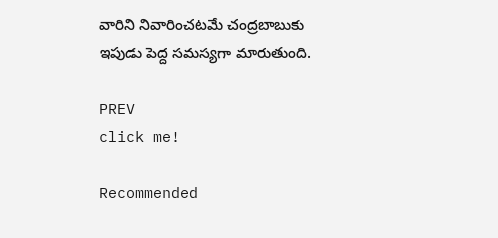వారిని నివారించటమే చంద్రబాబుకు ఇపుడు పెద్ద సమస్యగా మారుతుంది.

PREV
click me!

Recommended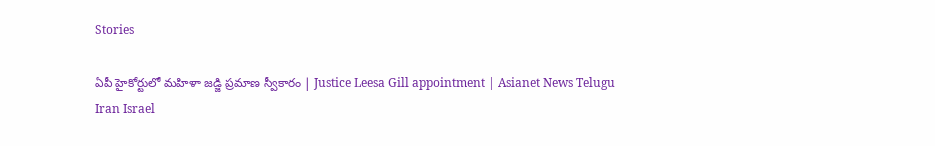Stories

ఏపీ హైకోర్టులో మహిళా జడ్జి ప్రమాణ స్వీకారం | Justice Leesa Gill appointment | Asianet News Telugu
Iran Israel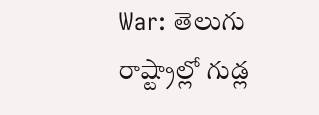War: తెలుగు రాష్ట్రాల్లో గుడ్ల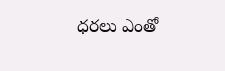ధరలు ఎంతో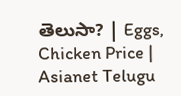తెలుసా? | Eggs, Chicken Price | Asianet Telugu